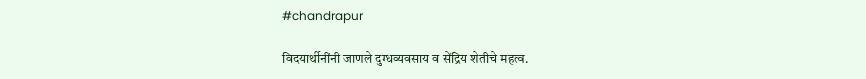#chandrapur

विदयार्थीनींनी जाणले दुग्धव्यवसाय व सेंद्रिय शेतीचे महत्व.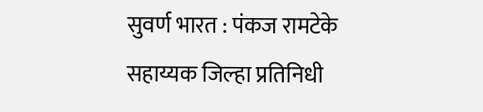सुवर्ण भारत : पंकज रामटेके
सहाय्यक जिल्हा प्रतिनिधी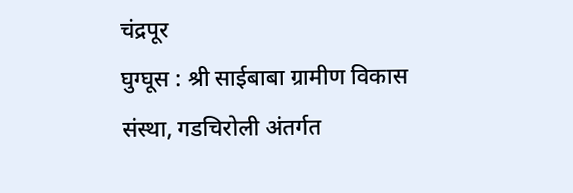चंद्रपूर
घुग्घूस : श्री साईबाबा ग्रामीण विकास संस्था, गडचिरोली अंतर्गत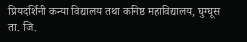प्रियदर्शिनी कन्या विद्यालय तथा कनिष्ठ महाविद्यालय, घुग्घूस ता. जि.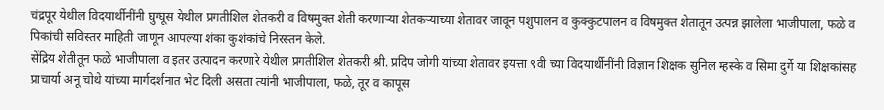चंद्रपूर येथील विदयार्थीनींनी घुग्घूस येथील प्रगतीशिल शेतकरी व विषमुक्त शेती करणाऱ्या शेतकऱ्याच्या शेतावर जावून पशुपालन व कुक्कुटपालन व विषमुक्त शेतातून उत्पन्न झालेला भाजीपाला, फळे व पिकांची सविस्तर माहिती जाणून आपल्या शंका कुशंकांचे निरस्तन केले.
सेंद्रिय शेतीतून फळे भाजीपाला व इतर उत्पादन करणारे येथील प्रगतीशिल शेतकरी श्री. प्रदिप जोगी यांच्या शेतावर इयत्ता ९वी च्या विदयार्थीनींनी विज्ञान शिक्षक सुनिल म्हस्के व सिमा दुर्गे या शिक्षकांसह प्राचार्या अनू चोथे यांच्या मार्गदर्शनात भेट दिली असता त्यांनी भाजीपाला, फळे, तूर व कापूस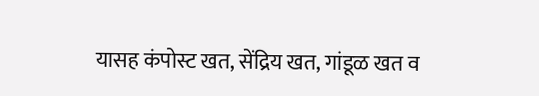यासह कंपोस्ट खत, सेंद्रिय खत, गांडूळ खत व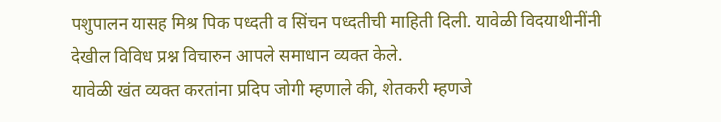पशुपालन यासह मिश्र पिक पध्दती व सिंचन पध्दतीची माहिती दिली. यावेळी विदयाथीनींनी देखील विविध प्रश्न विचारुन आपले समाधान व्यक्त केले.
यावेळी खंत व्यक्त करतांना प्रदिप जोगी म्हणाले की, शेतकरी म्हणजे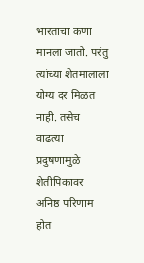भारताचा कणा मानला जातो. परंतु त्यांच्या शेतमालाला योग्य दर मिळत नाही. तसेच वाढत्या प्रदुषणामुळे शेतीपिकावर अनिष्ठ परिणाम होत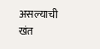असल्याची खंत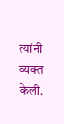त्यांनी व्यक्त केली.